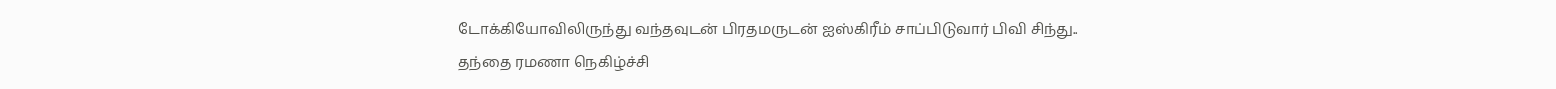டோக்கியோவிலிருந்து வந்தவுடன் பிரதமருடன் ஐஸ்கிரீம் சாப்பிடுவார் பிவி சிந்து.. தந்தை ரமணா நெகிழ்ச்சி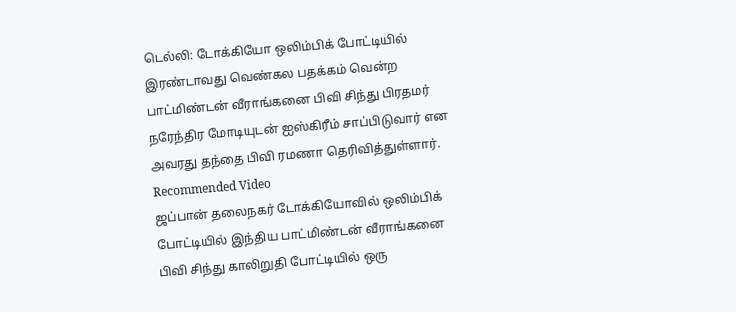டெல்லி: டோக்கியோ ஒலிம்பிக் போட்டியில் இரண்டாவது வெண்கல பதக்கம் வென்ற பாட்மிண்டன் வீராங்கனை பிவி சிந்து பிரதமர் நரேந்திர மோடியுடன் ஐஸ்கிரீம் சாப்பிடுவார் என அவரது தந்தை பிவி ரமணா தெரிவித்துள்ளார்.
Recommended Video
ஜப்பான் தலைநகர் டோக்கியோவில் ஒலிம்பிக் போட்டியில் இந்திய பாட்மிண்டன் வீராங்கனை பிவி சிந்து காலிறுதி போட்டியில் ஒரு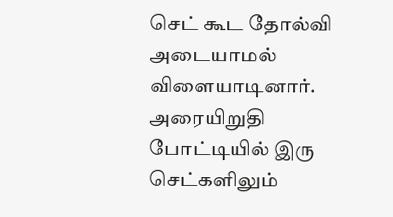செட் கூட தோல்வி அடையாமல் விளையாடினார்.
அரையிறுதி போட்டியில் இரு செட்களிலும்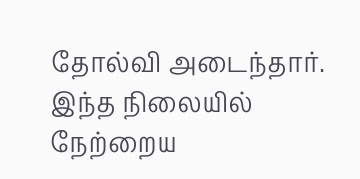தோல்வி அடைந்தார். இந்த நிலையில் நேற்றைய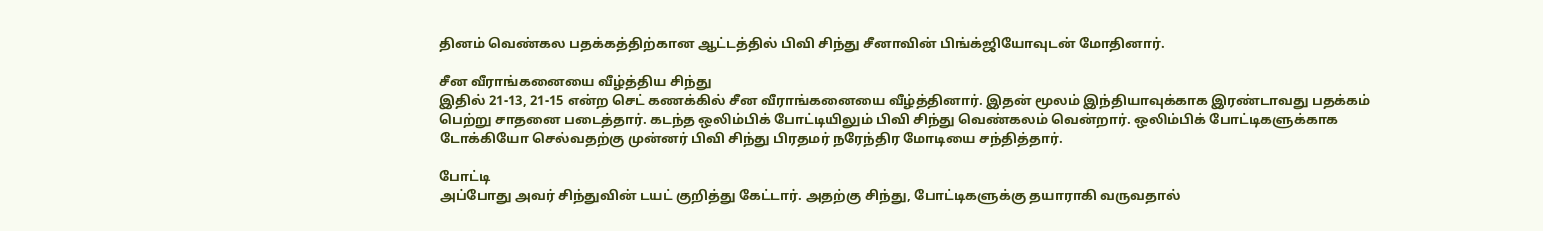தினம் வெண்கல பதக்கத்திற்கான ஆட்டத்தில் பிவி சிந்து சீனாவின் பிங்க்ஜியோவுடன் மோதினார்.

சீன வீராங்கனையை வீழ்த்திய சிந்து
இதில் 21-13, 21-15 என்ற செட் கணக்கில் சீன வீராங்கனையை வீழ்த்தினார். இதன் மூலம் இந்தியாவுக்காக இரண்டாவது பதக்கம் பெற்று சாதனை படைத்தார். கடந்த ஒலிம்பிக் போட்டியிலும் பிவி சிந்து வெண்கலம் வென்றார். ஒலிம்பிக் போட்டிகளுக்காக டோக்கியோ செல்வதற்கு முன்னர் பிவி சிந்து பிரதமர் நரேந்திர மோடியை சந்தித்தார்.

போட்டி
அப்போது அவர் சிந்துவின் டயட் குறித்து கேட்டார். அதற்கு சிந்து, போட்டிகளுக்கு தயாராகி வருவதால்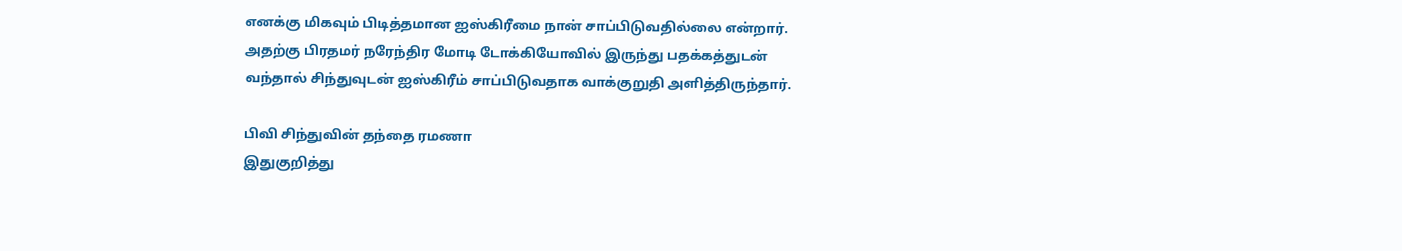எனக்கு மிகவும் பிடித்தமான ஐஸ்கிரீமை நான் சாப்பிடுவதில்லை என்றார். அதற்கு பிரதமர் நரேந்திர மோடி டோக்கியோவில் இருந்து பதக்கத்துடன் வந்தால் சிந்துவுடன் ஐஸ்கிரீம் சாப்பிடுவதாக வாக்குறுதி அளித்திருந்தார்.

பிவி சிந்துவின் தந்தை ரமணா
இதுகுறித்து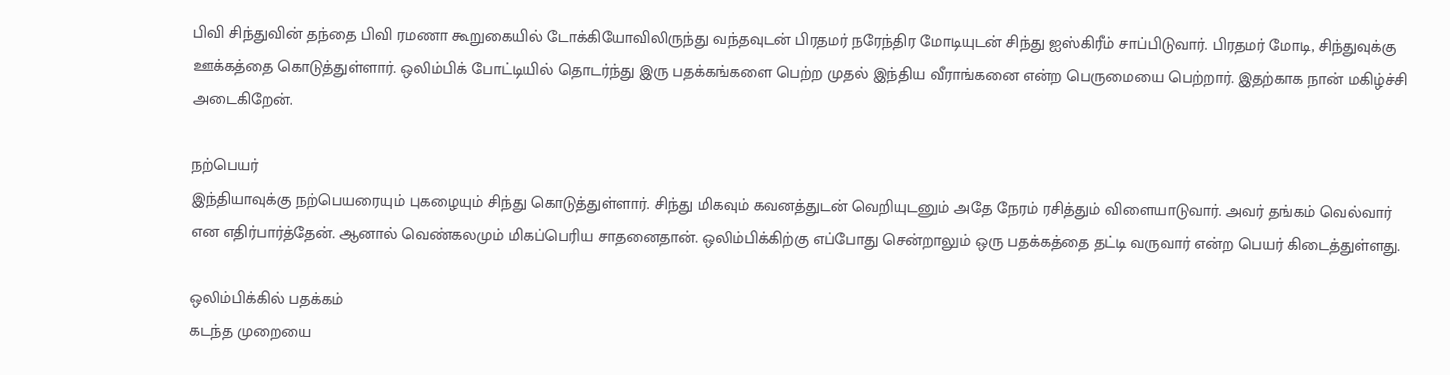பிவி சிந்துவின் தந்தை பிவி ரமணா கூறுகையில் டோக்கியோவிலிருந்து வந்தவுடன் பிரதமர் நரேந்திர மோடியுடன் சிந்து ஐஸ்கிரீம் சாப்பிடுவார். பிரதமர் மோடி, சிந்துவுக்கு ஊக்கத்தை கொடுத்துள்ளார். ஒலிம்பிக் போட்டியில் தொடர்ந்து இரு பதக்கங்களை பெற்ற முதல் இந்திய வீராங்கனை என்ற பெருமையை பெற்றார். இதற்காக நான் மகிழ்ச்சி அடைகிறேன்.

நற்பெயர்
இந்தியாவுக்கு நற்பெயரையும் புகழையும் சிந்து கொடுத்துள்ளார். சிந்து மிகவும் கவனத்துடன் வெறியுடனும் அதே நேரம் ரசித்தும் விளையாடுவார். அவர் தங்கம் வெல்வார் என எதிர்பார்த்தேன். ஆனால் வெண்கலமும் மிகப்பெரிய சாதனைதான். ஒலிம்பிக்கிற்கு எப்போது சென்றாலும் ஒரு பதக்கத்தை தட்டி வருவார் என்ற பெயர் கிடைத்துள்ளது.

ஒலிம்பிக்கில் பதக்கம்
கடந்த முறையை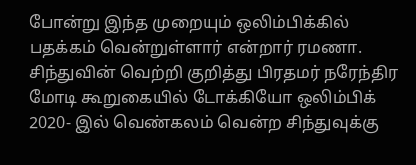போன்று இந்த முறையும் ஒலிம்பிக்கில் பதக்கம் வென்றுள்ளார் என்றார் ரமணா. சிந்துவின் வெற்றி குறித்து பிரதமர் நரேந்திர மோடி கூறுகையில் டோக்கியோ ஒலிம்பிக் 2020- இல் வெண்கலம் வென்ற சிந்துவுக்கு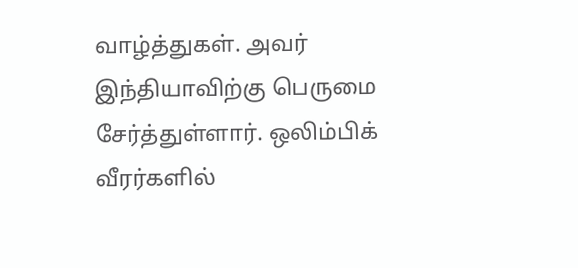வாழ்த்துகள். அவர் இந்தியாவிற்கு பெருமை சேர்த்துள்ளார். ஒலிம்பிக் வீரர்களில்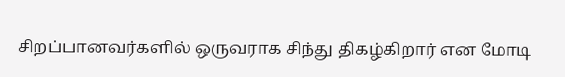சிறப்பானவர்களில் ஒருவராக சிந்து திகழ்கிறார் என மோடி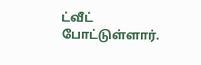ட்வீட் போட்டுள்ளார்.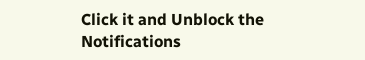Click it and Unblock the Notifications